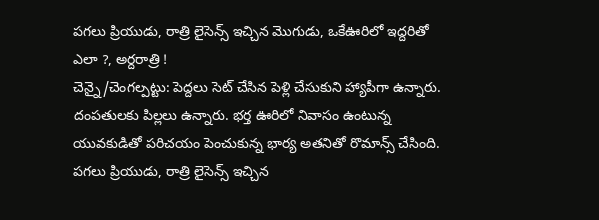పగలు ప్రియుడు, రాత్రి లైసెన్స్ ఇచ్చిన మొగుడు, ఒకేఊరిలో ఇద్దరితో ఎలా ?, అర్దరాత్రి !
చెన్నై/చెంగల్పట్టు: పెద్దలు సెట్ చేసిన పెళ్లి చేసుకుని హ్యాపీగా ఉన్నారు. దంపతులకు పిల్లలు ఉన్నారు. భర్త ఊరిలో నివాసం ఉంటున్న యువకుడితో పరిచయం పెంచుకున్న భార్య అతనితో రొమాన్స్ చేసింది. పగలు ప్రియుడు, రాత్రి లైసెన్స్ ఇచ్చిన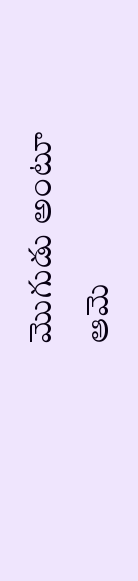మొగుడు అంటూ ఆమె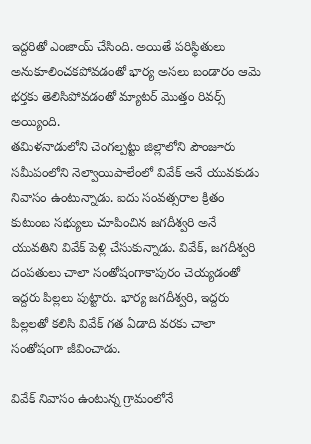ఇద్దరితో ఎంజాయ్ చేసింది. అయితే పరిస్థితులు అనుకూలించకపోవడంతో భార్య అసలు బండారం ఆమె భర్తకు తెలిసిపోవడంతో మ్యాటర్ మొత్తం రివర్స్ అయ్యింది.
తమిళనాడులోని చెంగల్పట్టు జిల్లాలోని పౌంజూరు సమీపంలోని నెల్వాయిపాలేంలో వివేక్ అనే యువకుడు నివాసం ఉంటున్నాడు. ఐదు సంవత్సరాల క్రితం కుటుంబ సభ్యులు చూపించిన జగదీశ్వరి అనే యువతిని వివేక్ పెళ్లి చేసుకున్నాడు. వివేక్, జగదీశ్వరి దంపతులు చాలా సంతోషంగాకాపురం చెయ్యడంతో ఇద్దరు పిల్లలు పుట్టారు. భార్య జగదీశ్వరి, ఇద్దరు పిల్లలతో కలిసి వివేక్ గత ఏడాది వరకు చాలా సంతోషంగా జీవించాడు.

వివేక్ నివాసం ఉంటున్న గ్రామంలోనే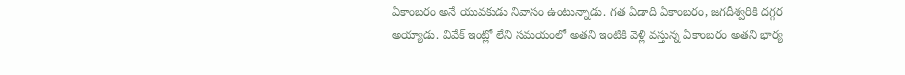ఏకాంబరం అనే యువకుడు నివాసం ఉంటున్నాడు. గత ఏడాది ఏకాంబరం, జగదీశ్వరికి దగ్గర అయ్యాడు. వివేక్ ఇంట్లో లేని సమయంలో అతని ఇంటికి వెళ్లి వస్తున్న ఏకాంబరం అతని భార్య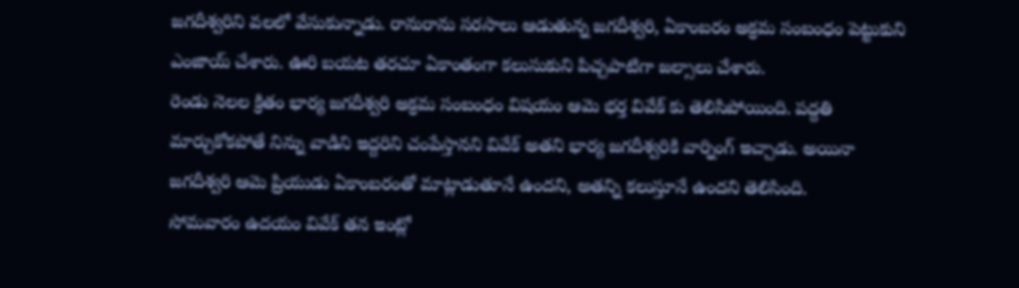జగదీశ్వరిని వలలో వేసుకున్నాడు. రానురాను సరసాలు ఆడుతున్న జగదీశ్వరి, ఏకాంబరం అక్రమ సంబంధం పెట్టుకుని ఎంజాయ్ చేశారు. ఊరి బయట తరచూ ఏకాంతంగా కలుసుకుని పిచ్చపాటిగా జల్సాలు చేశారు.
రెండు నెలల క్రితం భార్య జగదీశ్వరి అక్రమ సంబంధం విషయం ఆమె భర్త వివేక్ కు తెలిసిపోయింది. పద్దతి మార్చుకోకపోతే నిన్ను వాడిని ఇద్దరిని చంపేస్తానని వివేక్ అతని భార్య జగదీశ్వరికి వార్నింగ్ ఇచ్చాడు. అయినా జగదీశ్వరి ఆమె ప్రియుడు ఏకాంబరంతో మాట్లాడుతూనే ఉందని, అతన్ని కలుస్తూనే ఉందని తెలిసింది.
సోమవారం ఉదయం వివేక్ తన ఇంట్లో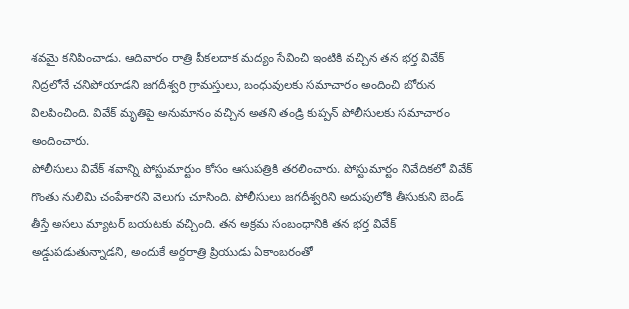శవమై కనిపించాడు. ఆదివారం రాత్రి పీకలదాక మద్యం సేవించి ఇంటికి వచ్చిన తన భర్త వివేక్ నిద్రలోనే చనిపోయాడని జగదీశ్వరి గ్రామస్తులు, బంధువులకు సమాచారం అందించి బోరున విలపించింది. వివేక్ మృతిపై అనుమానం వచ్చిన అతని తండ్రి కుప్పన్ పోలీసులకు సమాచారం అందించారు.
పోలీసులు వివేక్ శవాన్ని పోస్టుమార్టుం కోసం ఆసుపత్రికి తరలించారు. పోస్టుమార్టం నివేదికలో వివేక్ గొంతు నులిమి చంపేశారని వెలుగు చూసింది. పోలీసులు జగదీశ్వరిని అదుపులోకి తీసుకుని బెండ్ తీస్తే అసలు మ్యాటర్ బయటకు వచ్చింది. తన అక్రమ సంబంధానికి తన భర్త వివేక్ అడ్డుపడుతున్నాడని, అందుకే అర్దరాత్రి ప్రియుడు ఏకాంబరంతో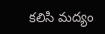కలిసి మద్యం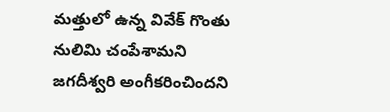మత్తులో ఉన్న వివేక్ గొంతు నులిమి చంపేశామని జగదీశ్వరి అంగీకరించిందని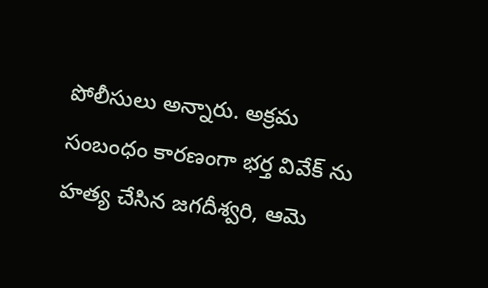పోలీసులు అన్నారు. అక్రమ సంబంధం కారణంగా భర్త వివేక్ ను హత్య చేసిన జగదీశ్వరి, ఆమె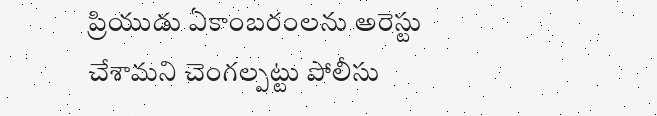ప్రియుడు ఏకాంబరంలను అరెస్టు చేశామని చెంగల్పట్టు పోలీసు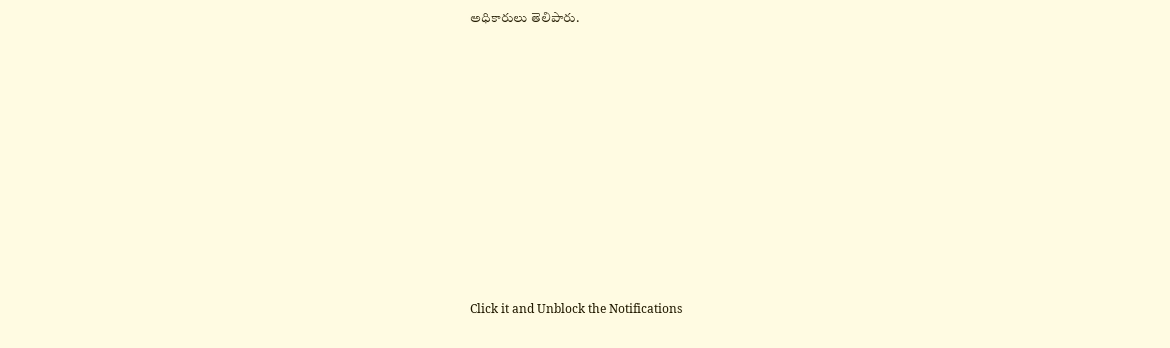అధికారులు తెలిపారు.












Click it and Unblock the Notifications